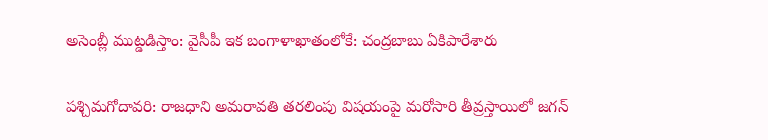అసెంబ్లీ ముట్డడిస్తాం: వైసీపీ ఇక బంగాళాఖాతంలోకే: చంద్రబాబు ఏకిపారేశారు

పశ్చిమగోదావరి: రాజధాని అమరావతి తరలింపు విషయంపై మరోసారి తీవ్రస్తాయిలో జగన్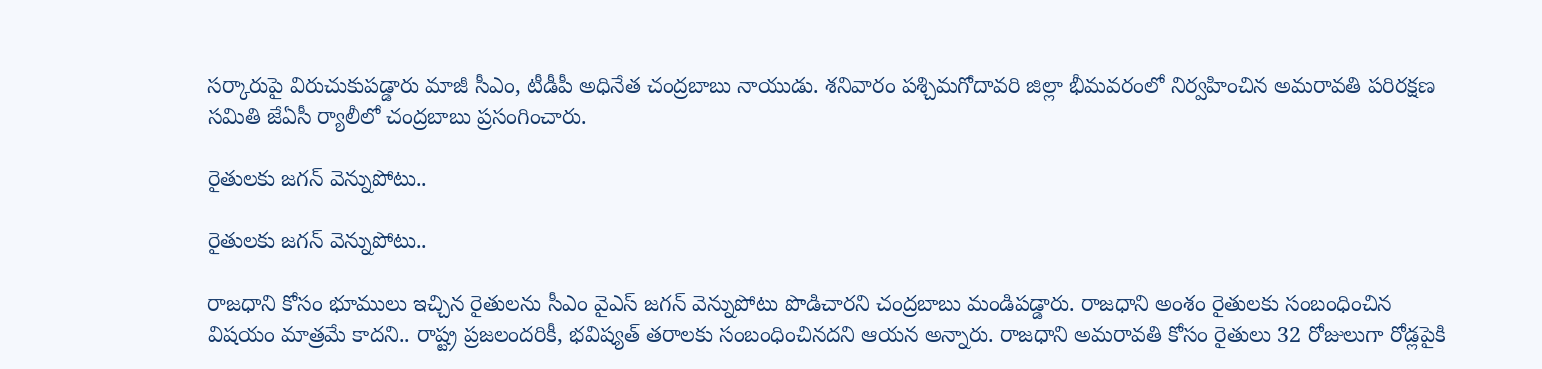సర్కారుపై విరుచుకుపడ్డారు మాజీ సీఎం, టీడీపీ అధినేత చంద్రబాబు నాయుడు. శనివారం పశ్చిమగోదావరి జిల్లా భీమవరంలో నిర్వహించిన అమరావతి పరిరక్షణ సమితి జేఏసీ ర్యాలీలో చంద్రబాబు ప్రసంగించారు.

రైతులకు జగన్ వెన్నుపోటు..

రైతులకు జగన్ వెన్నుపోటు..

రాజధాని కోసం భూములు ఇచ్చిన రైతులను సీఎం వైఎస్ జగన్ వెన్నుపోటు పొడిచారని చంద్రబాబు మండిపడ్డారు. రాజధాని అంశం రైతులకు సంబంధించిన విషయం మాత్రమే కాదని.. రాష్ట్ర ప్రజలందరికీ, భవిష్యత్ తరాలకు సంబంధించినదని ఆయన అన్నారు. రాజధాని అమరావతి కోసం రైతులు 32 రోజులుగా రోడ్లపైకి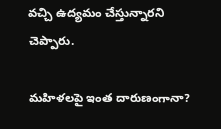వచ్చి ఉద్యమం చేస్తున్నారని చెప్పారు.

మహిళలపై ఇంత దారుణంగానా?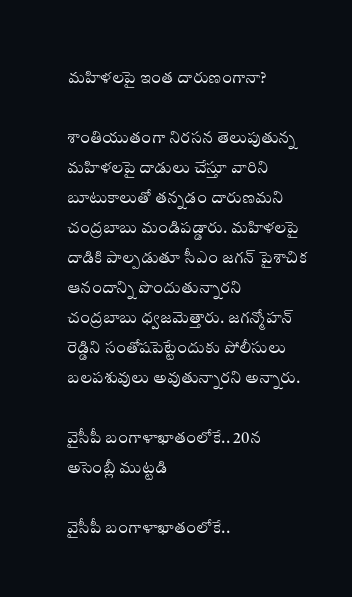మహిళలపై ఇంత దారుణంగానా?

శాంతియుతంగా నిరసన తెలుపుతున్న మహిళలపై దాడులు చేస్తూ వారిని బూటుకాలుతో తన్నడం దారుణమని చంద్రబాబు మండిపడ్డారు. మహిళలపై దాడికి పాల్పడుతూ సీఎం జగన్ పైశాచిక ఆనందాన్ని పొందుతున్నారని చంద్రబాబు ధ్వజమెత్తారు. జగన్మోహన్ రెడ్డిని సంతోషపెట్టేందుకు పోలీసులు బలపశువులు అవుతున్నారని అన్నారు.

వైసీపీ బంగాళాఖాతంలోకే.. 20న అసెంబ్లీ ముట్టడి

వైసీపీ బంగాళాఖాతంలోకే..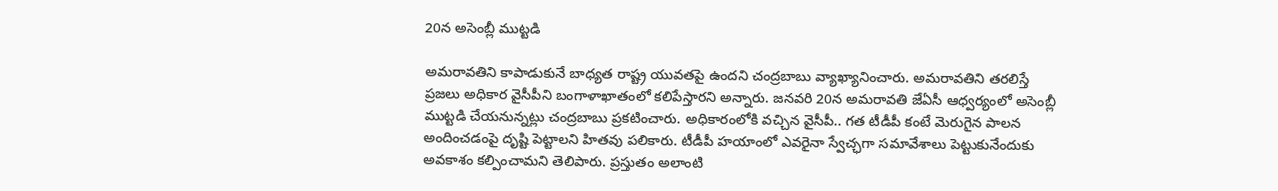20న అసెంబ్లీ ముట్టడి

అమరావతిని కాపాడుకునే బాధ్యత రాష్ట్ర యువతపై ఉందని చంద్రబాబు వ్యాఖ్యానించారు. అమరావతిని తరలిస్తే ప్రజలు అధికార వైసీపీని బంగాళాఖాతంలో కలిపేస్తారని అన్నారు. జనవరి 20న అమరావతి జేఏసీ ఆధ్వర్యంలో అసెంబ్లీ ముట్టడి చేయనున్నట్లు చంద్రబాబు ప్రకటించారు. అధికారంలోకి వచ్చిన వైసీపీ.. గత టీడీపీ కంటే మెరుగైన పాలన అందించడంపై దృష్టి పెట్టాలని హితవు పలికారు. టీడీపీ హయాంలో ఎవరైనా స్వేచ్ఛగా సమావేశాలు పెట్టుకునేందుకు అవకాశం కల్పించామని తెలిపారు. ప్రస్తుతం అలాంటి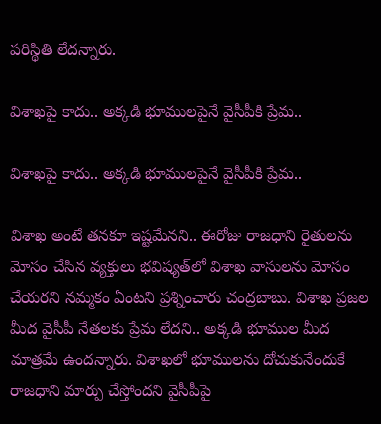పరిస్థితి లేదన్నారు.

విశాఖపై కాదు.. అక్కడి భూములపైనే వైసీపీకి ప్రేమ..

విశాఖపై కాదు.. అక్కడి భూములపైనే వైసీపీకి ప్రేమ..

విశాఖ అంటే తనకూ ఇష్టమేనని.. ఈరోజు రాజధాని రైతులను మోసం చేసిన వ్యక్తులు భవిష్యత్‌లో విశాఖ వాసులను మోసం చేయరని నమ్మకం ఏంటని ప్రశ్నించారు చంద్రబాబు. విశాఖ ప్రజల మీద వైసీపీ నేతలకు ప్రేమ లేదని.. అక్కడి భూముల మీద మాత్రమే ఉందన్నారు. విశాఖలో భూములను దోచుకునేందుకే రాజధాని మార్పు చేస్తోందని వైసీపీపై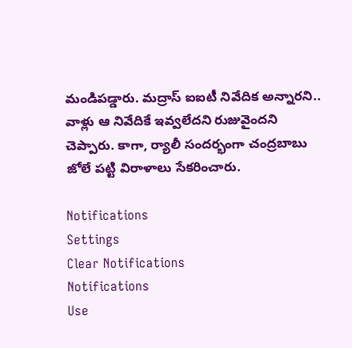మండిపడ్డారు. మద్రాస్ ఐఐటీ నివేదిక అన్నారని.. వాళ్లు ఆ నివేదికే ఇవ్వలేదని రుజువైందని చెప్పారు. కాగా, ర్యాలీ సందర్భంగా చంద్రబాబు జోలే పట్టి విరాళాలు సేకరించారు.

Notifications
Settings
Clear Notifications
Notifications
Use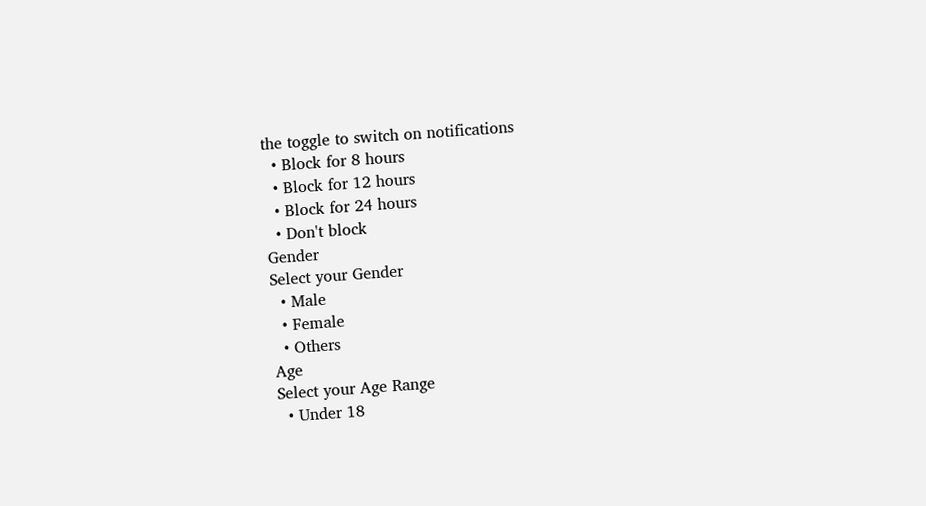the toggle to switch on notifications
  • Block for 8 hours
  • Block for 12 hours
  • Block for 24 hours
  • Don't block
Gender
Select your Gender
  • Male
  • Female
  • Others
Age
Select your Age Range
  • Under 18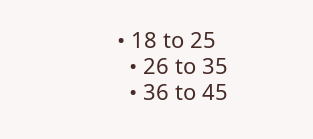• 18 to 25
  • 26 to 35
  • 36 to 45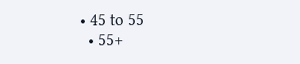• 45 to 55
  • 55+